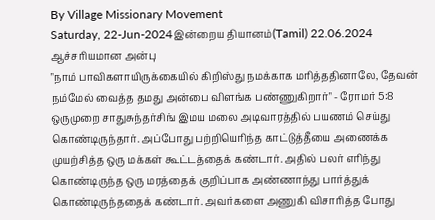By Village Missionary Movement
Saturday, 22-Jun-2024இன்றைய தியானம்(Tamil) 22.06.2024
ஆச்சரியமான அன்பு
"நாம் பாவிகளாயிருக்கையில் கிறிஸ்து நமக்காக மரித்ததினாலே, தேவன் நம்மேல் வைத்த தமது அன்பை விளங்க பண்ணுகிறார்" - ரோமர் 5:8
ஒருமுறை சாதுசுந்தர்சிங் இமய மலை அடிவாரத்தில் பயணம் செய்து கொண்டிருந்தார். அப்போது பற்றியெரிந்த காட்டுத்தீயை அணைக்க முயற்சித்த ஒரு மக்கள் கூட்டத்தைக் கண்டார். அதில் பலர் எரிந்து கொண்டிருந்த ஒரு மரத்தைக் குறிப்பாக அண்ணாந்து பார்த்துக் கொண்டிருந்ததைக் கண்டார். அவர்களை அணுகி விசாரித்த போது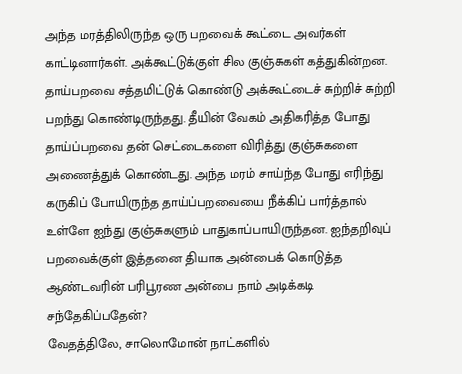அந்த மரத்திலிருந்த ஒரு பறவைக் கூட்டை அவர்கள் காட்டினார்கள். அக்கூட்டுக்குள் சில குஞ்சுகள் கத்துகின்றன. தாய்பறவை சத்தமிட்டுக் கொண்டு அக்கூட்டைச் சுற்றிச் சுற்றி பறந்து கொண்டிருந்தது. தீயின் வேகம் அதிகரித்த போது தாய்ப்பறவை தன் செட்டைகளை விரித்து குஞ்சுகளை அணைத்துக் கொண்டது. அந்த மரம் சாய்ந்த போது எரிந்து கருகிப் போயிருந்த தாய்ப்பறவையை நீக்கிப் பார்த்தால் உள்ளே ஐந்து குஞ்சுகளும் பாதுகாப்பாயிருந்தன. ஐந்தறிவுப் பறவைக்குள் இத்தனை தியாக அன்பைக் கொடுத்த ஆண்டவரின் பரிபூரண அன்பை நாம் அடிக்கடி சந்தேகிப்பதேன்?
வேதத்திலே, சாலொமோன் நாட்களில்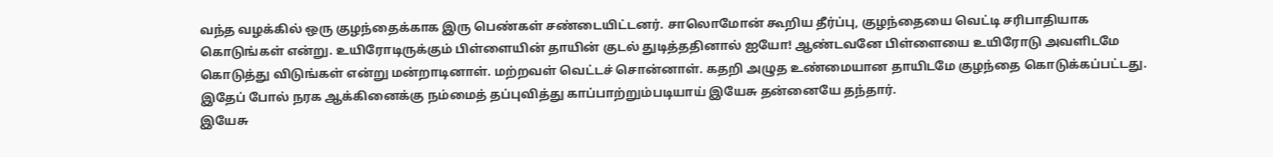வந்த வழக்கில் ஒரு குழந்தைக்காக இரு பெண்கள் சண்டையிட்டனர். சாலொமோன் கூறிய தீர்ப்பு, குழந்தையை வெட்டி சரிபாதியாக கொடுங்கள் என்று. உயிரோடிருக்கும் பிள்ளையின் தாயின் குடல் துடித்ததினால் ஐயோ! ஆண்டவனே பிள்ளையை உயிரோடு அவளிடமே கொடுத்து விடுங்கள் என்று மன்றாடினாள். மற்றவள் வெட்டச் சொன்னாள். கதறி அழுத உண்மையான தாயிடமே குழந்தை கொடுக்கப்பட்டது. இதேப் போல் நரக ஆக்கினைக்கு நம்மைத் தப்புவித்து காப்பாற்றும்படியாய் இயேசு தன்னையே தந்தார்.
இயேசு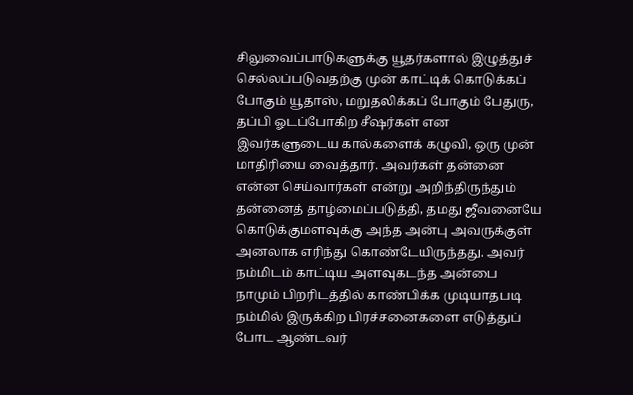சிலுவைப்பாடுகளுக்கு யூதர்களால் இழுத்துச் செல்லப்படுவதற்கு முன் காட்டிக் கொடுக்கப் போகும் யூதாஸ், மறுதலிக்கப் போகும் பேதுரு, தப்பி ஓடப்போகிற சீஷர்கள் என இவர்களுடைய கால்களைக் கழுவி, ஒரு முன் மாதிரியை வைத்தார். அவர்கள் தன்னை என்ன செய்வார்கள் என்று அறிந்திருந்தும் தன்னைத் தாழ்மைப்படுத்தி, தமது ஜீவனையே கொடுக்குமளவுக்கு அந்த அன்பு அவருக்குள் அனலாக எரிந்து கொண்டேயிருந்தது. அவர் நம்மிடம் காட்டிய அளவுகடந்த அன்பை நாமும் பிறரிடத்தில் காண்பிக்க முடியாதபடி நம்மில் இருக்கிற பிரச்சனைகளை எடுத்துப் போட ஆண்டவர்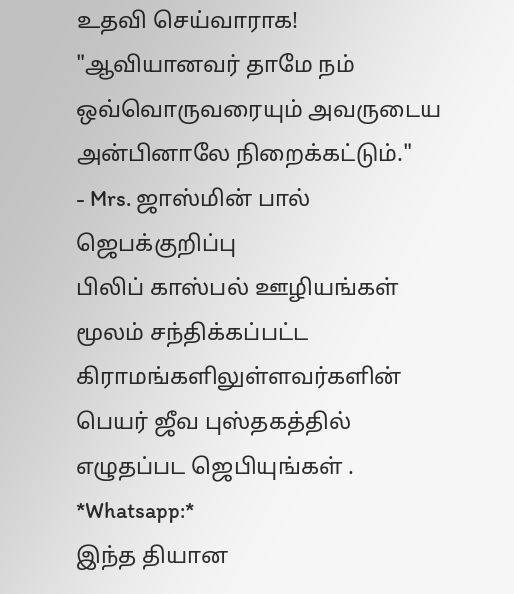உதவி செய்வாராக! "ஆவியானவர் தாமே நம் ஒவ்வொருவரையும் அவருடைய அன்பினாலே நிறைக்கட்டும்."
- Mrs. ஜாஸ்மின் பால்
ஜெபக்குறிப்பு
பிலிப் காஸ்பல் ஊழியங்கள் மூலம் சந்திக்கப்பட்ட கிராமங்களிலுள்ளவர்களின் பெயர் ஜீவ புஸ்தகத்தில் எழுதப்பட ஜெபியுங்கள் .
*Whatsapp:*
இந்த தியான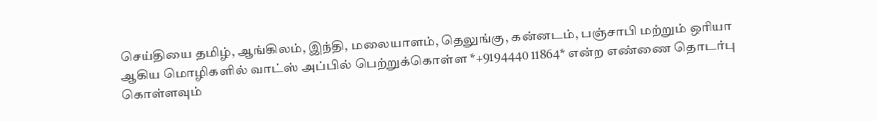செய்தியை தமிழ், ஆங்கிலம், இந்தி, மலையாளம், தெலுங்கு, கன்னடம், பஞ்சாபி மற்றும் ஒரியா ஆகிய மொழிகளில் வாட்ஸ் அப்பில் பெற்றுக்கொள்ள *+9194440 11864* என்ற எண்ணை தொடர்பு கொள்ளவும்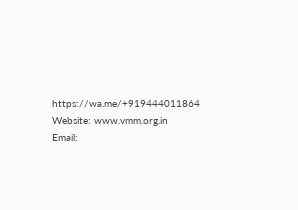https://wa.me/+919444011864
Website: www.vmm.org.in
Email: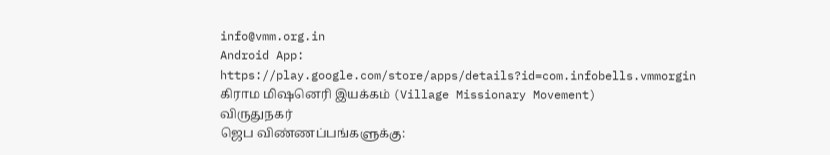info@vmm.org.in
Android App: https://play.google.com/store/apps/details?id=com.infobells.vmmorgin
கிராம மிஷனெரி இயக்கம் (Village Missionary Movement)
விருதுநகர்
ஜெப விண்ணப்பங்களுக்கு: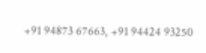+91 94873 67663, +91 94424 93250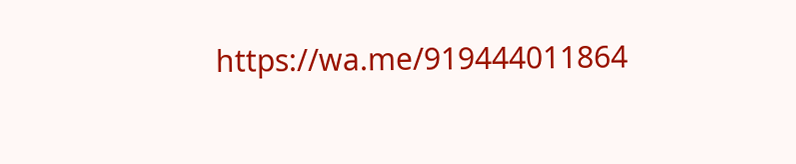https://wa.me/919444011864